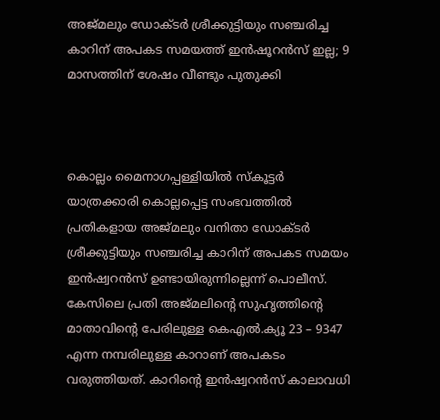അജ്മലും ഡോക്ടര്‍ ശ്രീക്കുട്ടിയും സഞ്ചരിച്ച കാറിന് അപകട സമയത്ത് ഇന്‍ഷൂറന്‍സ് ഇല്ല; 9 മാസത്തിന് ശേഷം വീണ്ടും പുതുക്കി



കൊല്ലം മൈനാഗപ്പള്ളിയില്‍ സ്‌കൂട്ടര്‍ യാത്രക്കാരി കൊല്ലപ്പെട്ട സംഭവത്തില്‍ പ്രതികളായ അജ്മലും വനിതാ ഡോക്ടര്‍ ശ്രീക്കുട്ടിയും സഞ്ചരിച്ച കാറിന് അപകട സമയം ഇന്‍ഷ്വറന്‍സ് ഉണ്ടായിരുന്നില്ലെന്ന് പൊലീസ്.
കേസിലെ പ്രതി അജ്മലിന്റെ സുഹൃത്തിന്റെ മാതാവിന്റെ പേരിലുള്ള കെഎല്‍.ക്യൂ 23 – 9347 എന്ന നമ്പരിലുള്ള കാറാണ് അപകടം വരുത്തിയത്. കാറിന്റെ ഇന്‍ഷ്വറന്‍സ് കാലാവധി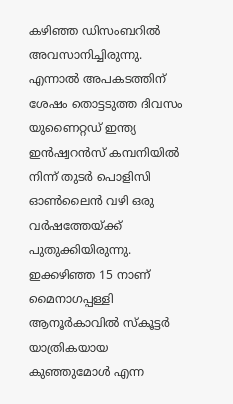കഴിഞ്ഞ ഡിസംബറില്‍ അവസാനിച്ചിരുന്നു. എന്നാല്‍ അപകടത്തിന് ശേഷം തൊട്ടടുത്ത ദിവസം യുണൈറ്റഡ് ഇന്ത്യ ഇന്‍ഷ്വറന്‍സ് കമ്പനിയില്‍ നിന്ന് തുടര്‍ പൊളിസി ഓണ്‍ലൈന്‍ വഴി ഒരു വര്‍ഷത്തേയ്ക്ക് പുതുക്കിയിരുന്നു.
ഇക്കഴിഞ്ഞ 15 നാണ് മൈനാഗപ്പള്ളി ആനൂര്‍കാവില്‍ സ്‌കൂട്ടര്‍ യാത്രികയായ കുഞ്ഞുമോള്‍ എന്ന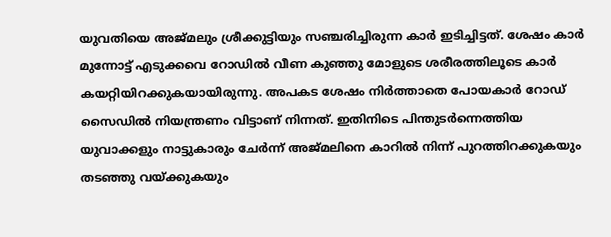യുവതിയെ അജ്മലും ശ്രീക്കുട്ടിയും സഞ്ചരിച്ചിരുന്ന കാര്‍ ഇടിച്ചിട്ടത്. ശേഷം കാര്‍ മുന്നോട്ട് എടുക്കവെ റോഡില്‍ വീണ കുഞ്ഞു മോളുടെ ശരീരത്തിലൂടെ കാര്‍ കയറ്റിയിറക്കുകയായിരുന്നു. അപകട ശേഷം നിര്‍ത്താതെ പോയകാര്‍ റോഡ് സൈഡില്‍ നിയന്ത്രണം വിട്ടാണ് നിന്നത്. ഇതിനിടെ പിന്തുടര്‍ന്നെത്തിയ യുവാക്കളും നാട്ടുകാരും ചേര്‍ന്ന് അജ്മലിനെ കാറില്‍ നിന്ന് പുറത്തിറക്കുകയും തടഞ്ഞു വയ്ക്കുകയും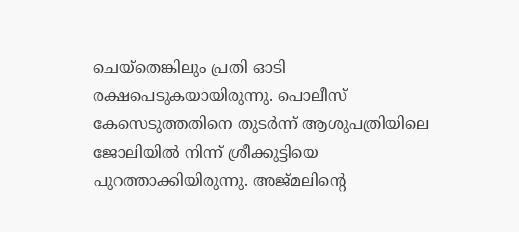ചെയ്‌തെങ്കിലും പ്രതി ഓടി രക്ഷപെടുകയായിരുന്നു. പൊലീസ് കേസെടുത്തതിനെ തുടര്‍ന്ന് ആശുപത്രിയിലെ ജോലിയില്‍ നിന്ന് ശ്രീക്കുട്ടിയെ പുറത്താക്കിയിരുന്നു. അജ്മലിന്റെ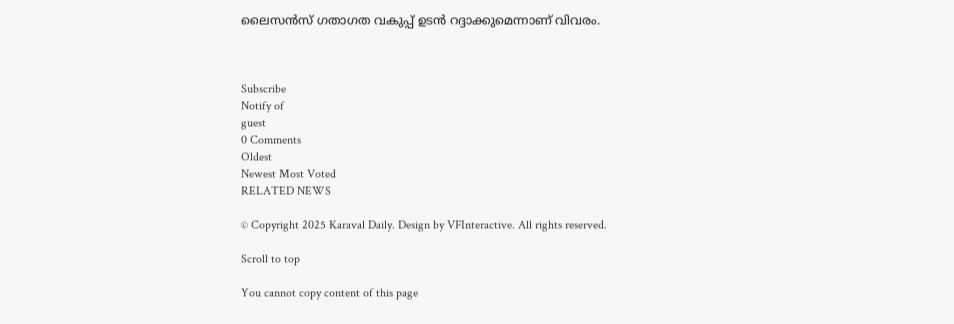ലൈസന്‍സ് ഗതാഗത വകുപ്പ് ഉടന്‍ റദ്ദാക്കുമെന്നാണ് വിവരം.



Subscribe
Notify of
guest
0 Comments
Oldest
Newest Most Voted
RELATED NEWS

© Copyright 2025 Karaval Daily. Design by VFInteractive. All rights reserved.

Scroll to top

You cannot copy content of this page